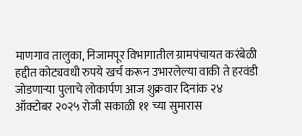माणगाव तालुका, निजामपूर विभागातील ग्रामपंचायत करंबेळी हद्दीत कोट्यवधी रुपये खर्च करून उभारलेल्या वाकी ते हरवंडी जोडणाऱ्या पुलाचे लोकार्पण आज शुक्रवार दिनांक २४ ऑक्टोबर २०२५ रोजी सकाळी ११ च्या सुमारास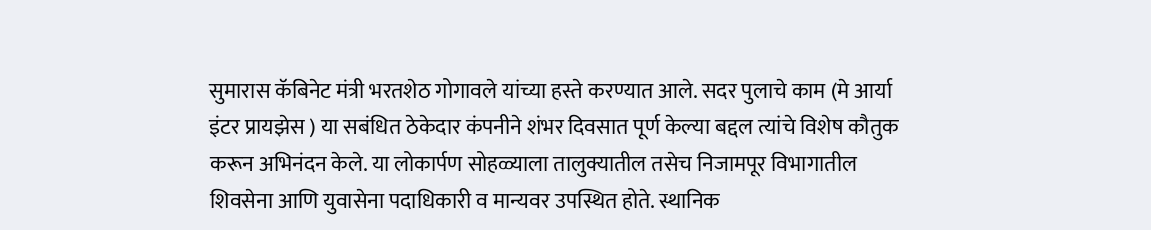सुमारास कॅबिनेट मंत्री भरतशेठ गोगावले यांच्या हस्ते करण्यात आले. सदर पुलाचे काम (मे आर्या इंटर प्रायझेस ) या सबंधित ठेकेदार कंपनीने शंभर दिवसात पूर्ण केल्या बद्दल त्यांचे विशेष कौतुक करून अभिनंदन केले. या लोकार्पण सोहळ्याला तालुक्यातील तसेच निजामपूर विभागातील शिवसेना आणि युवासेना पदाधिकारी व मान्यवर उपस्थित होते. स्थानिक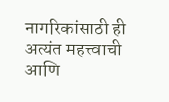नागरिकांसाठी ही अत्यंत महत्त्वाची आणि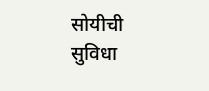सोयीची सुविधा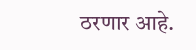ठरणार आहे.